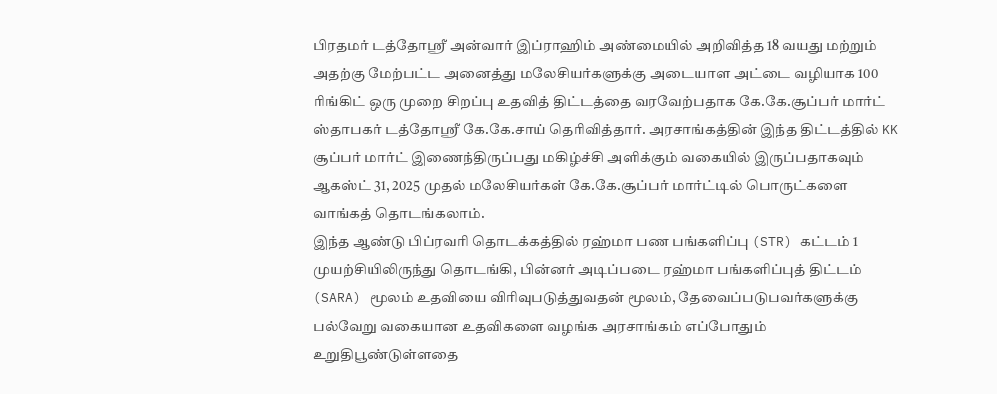பிரதமர் டத்தோஸ்ரீ அன்வார் இப்ராஹிம் அண்மையில் அறிவித்த 18 வயது மற்றும் அதற்கு மேற்பட்ட அனைத்து மலேசியர்களுக்கு அடையாள அட்டை வழியாக 100 ரிங்கிட் ஒரு முறை சிறப்பு உதவித் திட்டத்தை வரவேற்பதாக கே.கே.சூப்பர் மார்ட் ஸ்தாபகர் டத்தோஶ்ரீ கே.கே.சாய் தெரிவித்தார். அரசாங்கத்தின் இந்த திட்டத்தில் KK சூப்பர் மார்ட் இணைந்திருப்பது மகிழ்ச்சி அளிக்கும் வகையில் இருப்பதாகவும் ஆகஸ்ட் 31, 2025 முதல் மலேசியர்கள் கே.கே.சூப்பர் மார்ட்டில் பொருட்களை வாங்கத் தொடங்கலாம்.
இந்த ஆண்டு பிப்ரவரி தொடக்கத்தில் ரஹ்மா பண பங்களிப்பு (STR) கட்டம் 1 முயற்சியிலிருந்து தொடங்கி, பின்னர் அடிப்படை ரஹ்மா பங்களிப்புத் திட்டம் (SARA) மூலம் உதவியை விரிவுபடுத்துவதன் மூலம், தேவைப்படுபவர்களுக்கு பல்வேறு வகையான உதவிகளை வழங்க அரசாங்கம் எப்போதும் உறுதிபூண்டுள்ளதை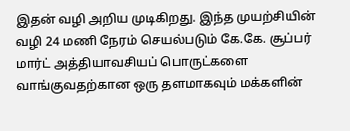இதன் வழி அறிய முடிகிறது. இந்த முயற்சியின் வழி 24 மணி நேரம் செயல்படும் கே.கே. சூப்பர் மார்ட் அத்தியாவசியப் பொருட்களை வாங்குவதற்கான ஒரு தளமாகவும் மக்களின்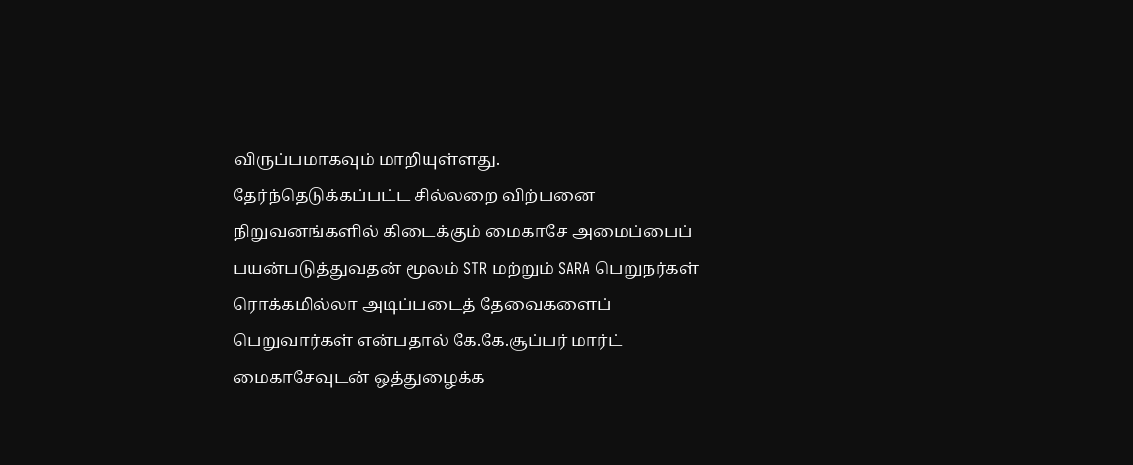விருப்பமாகவும் மாறியுள்ளது.
தேர்ந்தெடுக்கப்பட்ட சில்லறை விற்பனை நிறுவனங்களில் கிடைக்கும் மைகாசே அமைப்பைப் பயன்படுத்துவதன் மூலம் STR மற்றும் SARA பெறுநர்கள் ரொக்கமில்லா அடிப்படைத் தேவைகளைப் பெறுவார்கள் என்பதால் கே.கே.சூப்பர் மார்ட் மைகாசேவுடன் ஒத்துழைக்க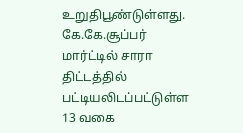உறுதிபூண்டுள்ளது.
கே.கே.சூப்பர் மார்ட்டில் சாரா திட்டத்தில் பட்டியலிடப்பட்டுள்ள 13 வகை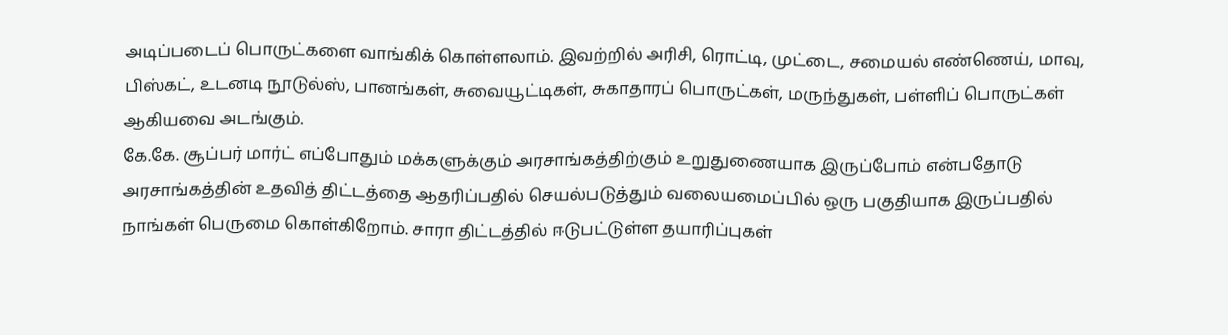அடிப்படைப் பொருட்களை வாங்கிக் கொள்ளலாம். இவற்றில் அரிசி, ரொட்டி, முட்டை, சமையல் எண்ணெய், மாவு, பிஸ்கட், உடனடி நூடுல்ஸ், பானங்கள், சுவையூட்டிகள், சுகாதாரப் பொருட்கள், மருந்துகள், பள்ளிப் பொருட்கள் ஆகியவை அடங்கும்.
கே.கே. சூப்பர் மார்ட் எப்போதும் மக்களுக்கும் அரசாங்கத்திற்கும் உறுதுணையாக இருப்போம் என்பதோடு அரசாங்கத்தின் உதவித் திட்டத்தை ஆதரிப்பதில் செயல்படுத்தும் வலையமைப்பில் ஒரு பகுதியாக இருப்பதில் நாங்கள் பெருமை கொள்கிறோம். சாரா திட்டத்தில் ஈடுபட்டுள்ள தயாரிப்புகள்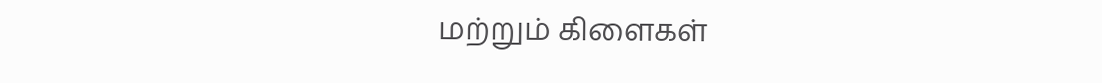மற்றும் கிளைகள்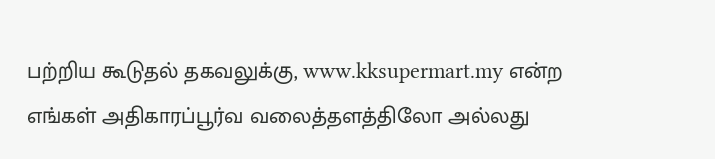பற்றிய கூடுதல் தகவலுக்கு, www.kksupermart.my என்ற எங்கள் அதிகாரப்பூர்வ வலைத்தளத்திலோ அல்லது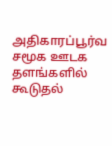அதிகாரப்பூர்வ சமூக ஊடக தளங்களில் கூடுதல்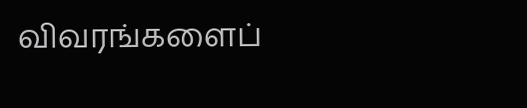விவரங்களைப்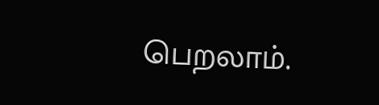பெறலாம்.